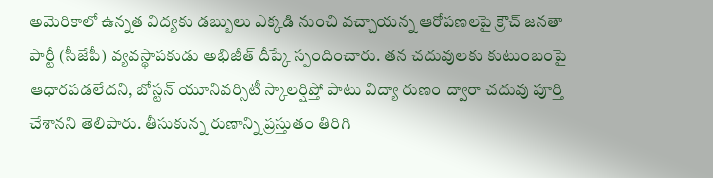అమెరికాలో ఉన్నత విద్యకు డబ్బులు ఎక్కడి నుంచి వచ్చాయన్న ఆరోపణలపై క్రౌచ్ జనతా పార్టీ (సీజేపీ) వ్యవస్థాపకుడు అభిజీత్ దీప్కే స్పందించారు. తన చదువులకు కుటుంబంపై ఆధారపడలేదని, బోస్టన్ యూనివర్సిటీ స్కాలర్షిప్తో పాటు విద్యా రుణం ద్వారా చదువు పూర్తి చేశానని తెలిపారు. తీసుకున్న రుణాన్ని ప్రస్తుతం తిరిగి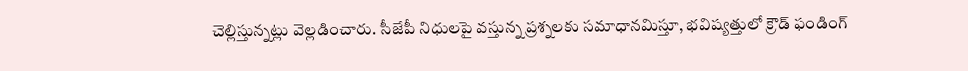చెల్లిస్తున్నట్లు వెల్లడించారు. సీజేపీ నిధులపై వస్తున్న ప్రశ్నలకు సమాధానమిస్తూ, భవిష్యత్తులో క్రౌడ్ ఫండింగ్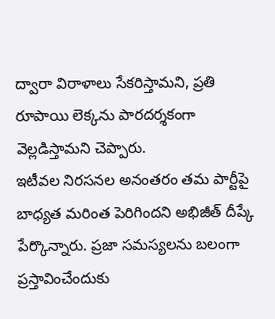ద్వారా విరాళాలు సేకరిస్తామని, ప్రతి రూపాయి లెక్కను పారదర్శకంగా వెల్లడిస్తామని చెప్పారు.
ఇటీవల నిరసనల అనంతరం తమ పార్టీపై బాధ్యత మరింత పెరిగిందని అభిజీత్ దీప్కే పేర్కొన్నారు. ప్రజా సమస్యలను బలంగా ప్రస్తావించేందుకు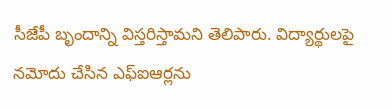సీజేపీ బృందాన్ని విస్తరిస్తామని తెలిపారు. విద్యార్థులపై నమోదు చేసిన ఎఫ్ఐఆర్లను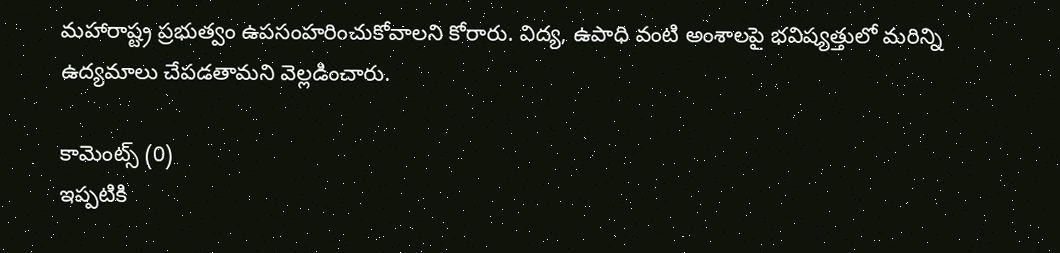మహారాష్ట్ర ప్రభుత్వం ఉపసంహరించుకోవాలని కోరారు. విద్య, ఉపాధి వంటి అంశాలపై భవిష్యత్తులో మరిన్ని ఉద్యమాలు చేపడతామని వెల్లడించారు.

కామెంట్స్ (0)
ఇప్పటికి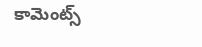కామెంట్స్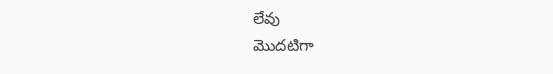లేవు
మొదటిగా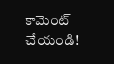కామెంట్ చేయండి!